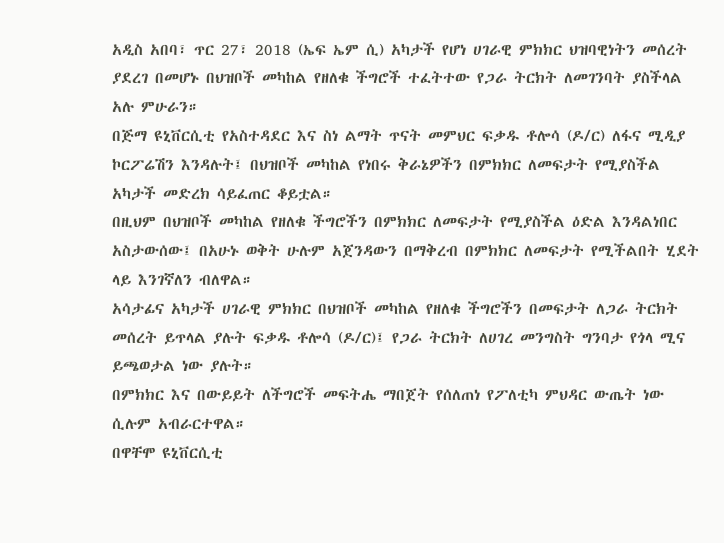አዲስ አበባ፣ ጥር 27፣ 2018 (ኤፍ ኤም ሲ) አካታች የሆነ ሀገራዊ ምክክር ህዝባዊነትን መሰረት ያደረገ በመሆኑ በህዝቦች መካከል የዘለቁ ችግሮች ተፈትተው የጋራ ትርክት ለመገንባት ያስችላል አሉ ምሁራን።
በጅማ ዩኒቨርሲቲ የአስተዳደር እና ስነ ልማት ጥናት መምህር ፍቃዱ ቶሎሳ (ዶ/ር) ለፋና ሚዲያ ኮርፖሬሽን እንዳሉት፤ በህዝቦች መካከል የነበሩ ቅራኔዎችን በምክክር ለመፍታት የሚያስችል አካታች መድረክ ሳይፈጠር ቆይቷል።
በዚህም በህዝቦች መካከል የዘለቁ ችግሮችን በምክክር ለመፍታት የሚያስችል ዕድል እንዳልነበር አስታውሰው፤ በአሁኑ ወቅት ሁሉም አጀንዳውን በማቅረብ በምክክር ለመፍታት የሚችልበት ሂደት ላይ እንገኛለን ብለዋል።
አሳታፊና አካታች ሀገራዊ ምክክር በህዝቦች መካከል የዘለቁ ችግሮችን በመፍታት ለጋራ ትርክት መሰረት ይጥላል ያሉት ፍቃዱ ቶሎሳ (ዶ/ር)፤ የጋራ ትርክት ለሀገረ መንግስት ግንባታ የጎላ ሚና ይጫወታል ነው ያሉት።
በምክክር እና በውይይት ለችግሮች መፍትሔ ማበጀት የሰለጠነ የፖለቲካ ምህዳር ውጤት ነው ሲሉም አብራርተዋል።
በዋቸሞ ዩኒቨርሲቲ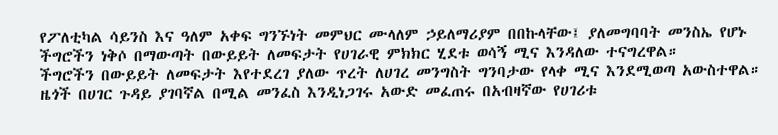የፖለቲካል ሳይንስ እና ዓለም አቀፍ ግንኙነት መምህር ሙላለም ኃይለማሪያም በበኩላቸው፤ ያለመግባባት መንስኤ የሆኑ ችግሮችን ነቅሶ በማውጣት በውይይት ለመፍታት የሀገራዊ ምክክር ሂደቱ ወሳኝ ሚና እንዳለው ተናግረዋል።
ችግሮችን በውይይት ለመፍታት እየተደረገ ያለው ጥረት ለሀገረ መንግስት ግንባታው የላቀ ሚና እንደሚወጣ አውስተዋል።
ዜጎች በሀገር ጉዳይ ያገባኛል በሚል መንፈስ እንዲነጋገሩ አውድ መፈጠሩ በአብዛኛው የሀገሪቱ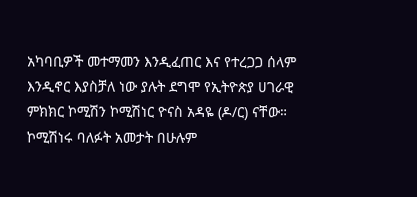አካባቢዎች መተማመን እንዲፈጠር እና የተረጋጋ ሰላም እንዲኖር እያስቻለ ነው ያሉት ደግሞ የኢትዮጵያ ሀገራዊ ምክክር ኮሚሽን ኮሚሽነር ዮናስ አዳዬ (ዶ/ር) ናቸው።
ኮሚሽነሩ ባለፉት አመታት በሁሉም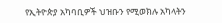የኢትዮጵያ አካባቢዎች ህዝቡን የሚወክሉ አካላትን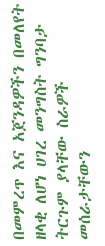በመምረጥ እና አጀንዳዎችን በመለየት ዘላቂ ለሆነ ሀገረ መንግስት ግንባታ ትርጉም ያላቸው ስራዎች መሰራታቸውን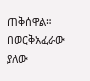ጠቅሰዋል።
በወርቅአፈራው ያለው